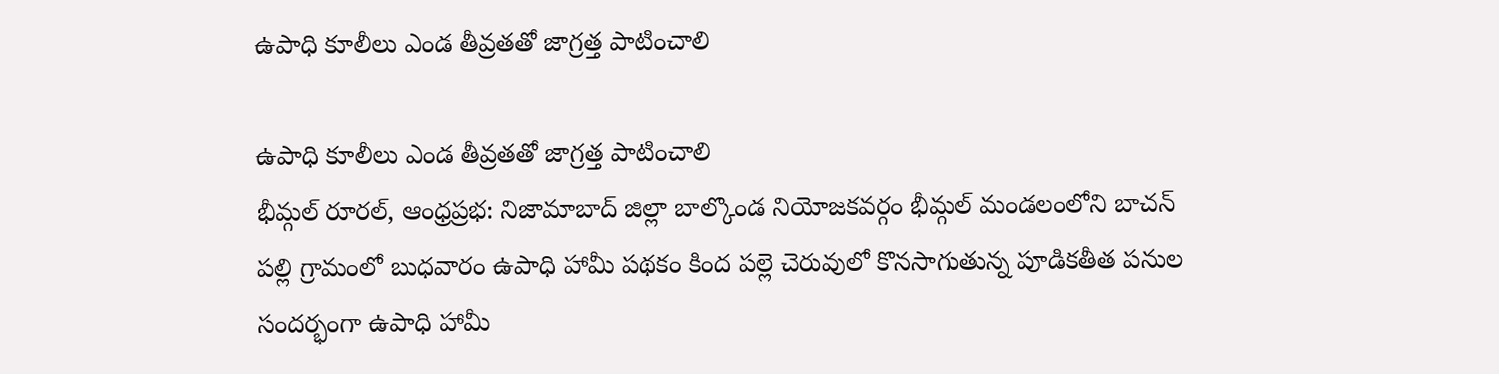ఉపాధి కూలీలు ఎండ తీవ్రతతో జాగ్రత్త పాటించాలి

ఉపాధి కూలీలు ఎండ తీవ్రతతో జాగ్రత్త పాటించాలి
భీమ్గల్ రూరల్, ఆంధ్రప్రభ: నిజామాబాద్ జిల్లా బాల్కొండ నియోజకవర్గం భీమ్గల్ మండలంలోని బాచన్ పల్లి గ్రామంలో బుధవారం ఉపాధి హామీ పథకం కింద పల్లె చెరువులో కొనసాగుతున్న పూడికతీత పనుల సందర్భంగా ఉపాధి హామీ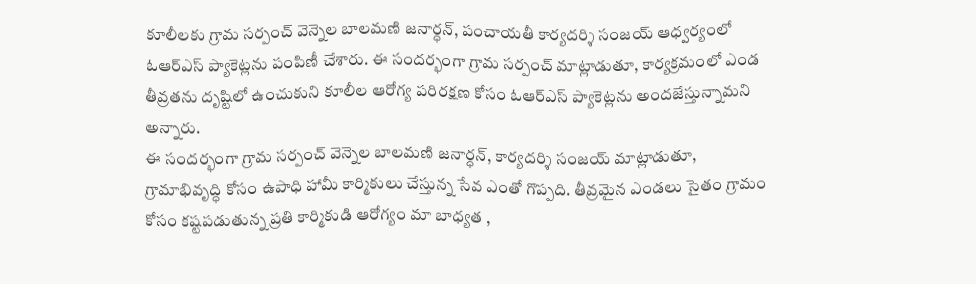కూలీలకు గ్రామ సర్పంచ్ వెన్నెల బాలమణి జనార్ధన్, పంచాయతీ కార్యదర్శి సంజయ్ ఆధ్వర్యంలో ఓఆర్ఎస్ ప్యాకెట్లను పంపిణీ చేశారు. ఈ సందర్భంగా గ్రామ సర్పంచ్ మాట్లాడుతూ, కార్యక్రమంలో ఎండ తీవ్రతను దృష్టిలో ఉంచుకుని కూలీల ఆరోగ్య పరిరక్షణ కోసం ఓఆర్ఎస్ ప్యాకెట్లను అందజేస్తున్నామని అన్నారు.
ఈ సందర్భంగా గ్రామ సర్పంచ్ వెన్నెల బాలమణి జనార్ధన్, కార్యదర్శి సంజయ్ మాట్లాడుతూ, గ్రామాభివృద్ధి కోసం ఉపాధి హామీ కార్మికులు చేస్తున్న సేవ ఎంతో గొప్పది. తీవ్రమైన ఎండలు సైతం గ్రామం కోసం కష్టపడుతున్న ప్రతి కార్మికుడి ఆరోగ్యం మా బాధ్యత ,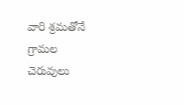వారి శ్రమతోనే గ్రామల చెరువులు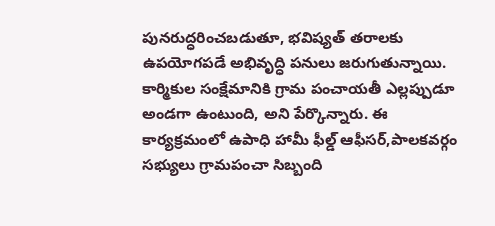పునరుద్ధరించబడుతూ, భవిష్యత్ తరాలకు ఉపయోగపడే అభివృద్ధి పనులు జరుగుతున్నాయి. కార్మికుల సంక్షేమానికి గ్రామ పంచాయతీ ఎల్లప్పుడూ అండగా ఉంటుంది, అని పేర్కొన్నారు. ఈ కార్యక్రమంలో ఉపాధి హామీ ఫీల్డ్ ఆఫీసర్,పాలకవర్గం సభ్యులు గ్రామపంచా సిబ్బంది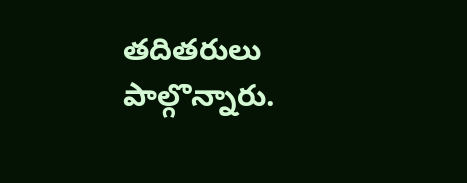తదితరులు పాల్గొన్నారు.